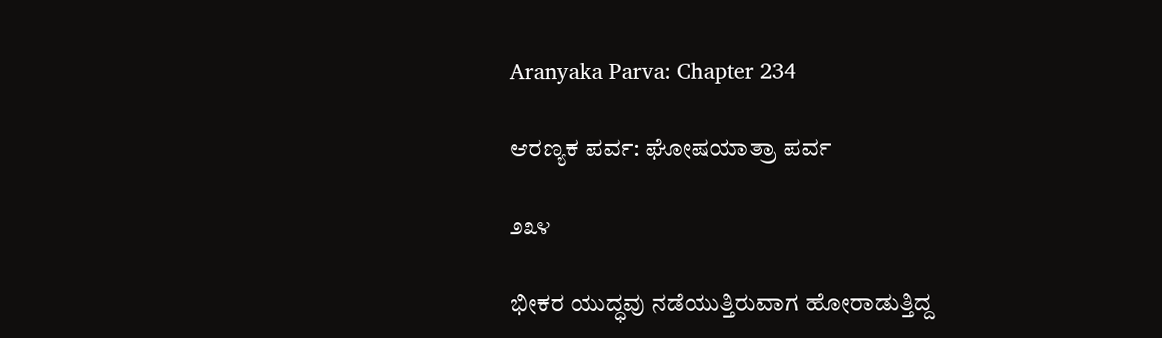Aranyaka Parva: Chapter 234

ಆರಣ್ಯಕ ಪರ್ವ: ಘೋಷಯಾತ್ರಾ ಪರ್ವ

೨೩೪

ಭೀಕರ ಯುದ್ಧವು ನಡೆಯುತ್ತಿರುವಾಗ ಹೋರಾಡುತ್ತಿದ್ದ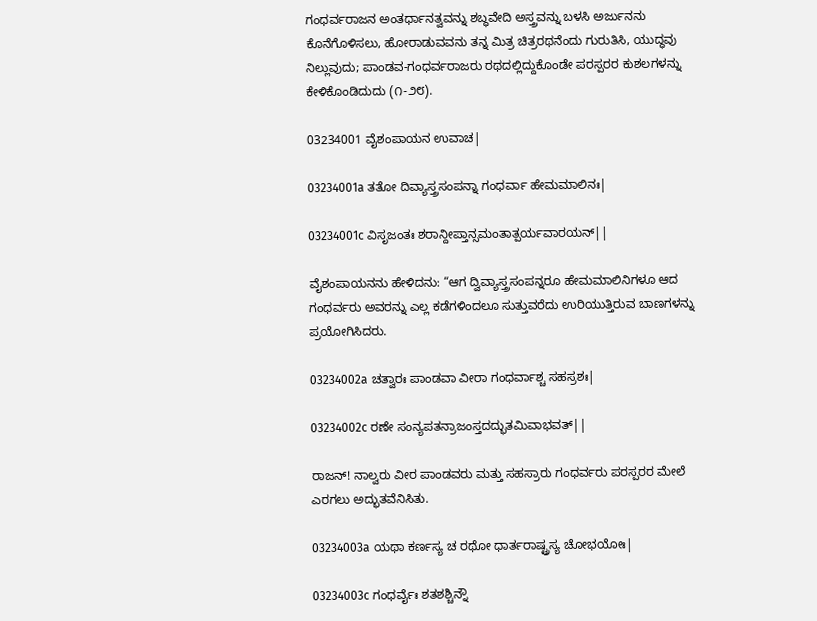ಗಂಧರ್ವರಾಜನ ಅಂತರ್ಧಾನತ್ವವನ್ನು ಶಬ್ಧವೇದಿ ಅಸ್ತ್ರವನ್ನು ಬಳಸಿ ಅರ್ಜುನನು ಕೊನೆಗೊಳಿಸಲು, ಹೋರಾಡುವವನು ತನ್ನ ಮಿತ್ರ ಚಿತ್ರರಥನೆಂದು ಗುರುತಿಸಿ, ಯುದ್ಧವು ನಿಲ್ಲುವುದು; ಪಾಂಡವ-ಗಂಧರ್ವರಾಜರು ರಥದಲ್ಲಿದ್ದುಕೊಂಡೇ ಪರಸ್ಪರರ ಕುಶಲಗಳನ್ನು ಕೇಳಿಕೊಂಡಿದುದು (೧-೨೮).

03234001 ವೈಶಂಪಾಯನ ಉವಾಚ|

03234001a ತತೋ ದಿವ್ಯಾಸ್ತ್ರಸಂಪನ್ನಾ ಗಂಧರ್ವಾ ಹೇಮಮಾಲಿನಃ|

03234001c ವಿಸೃಜಂತಃ ಶರಾನ್ದೀಪ್ತಾನ್ಸಮಂತಾತ್ಪರ್ಯವಾರಯನ್||

ವೈಶಂಪಾಯನನು ಹೇಳಿದನು: “ಆಗ ದ್ವಿವ್ಯಾಸ್ತ್ರಸಂಪನ್ನರೂ ಹೇಮಮಾಲಿನಿಗಳೂ ಆದ ಗಂಧರ್ವರು ಅವರನ್ನು ಎಲ್ಲ ಕಡೆಗಳಿಂದಲೂ ಸುತ್ತುವರೆದು ಉರಿಯುತ್ತಿರುವ ಬಾಣಗಳನ್ನು ಪ್ರಯೋಗಿಸಿದರು.

03234002a ಚತ್ವಾರಃ ಪಾಂಡವಾ ವೀರಾ ಗಂಧರ್ವಾಶ್ಚ ಸಹಸ್ರಶಃ|

03234002c ರಣೇ ಸಂನ್ಯಪತನ್ರಾಜಂಸ್ತದದ್ಭುತಮಿವಾಭವತ್||

ರಾಜನ್! ನಾಲ್ವರು ವೀರ ಪಾಂಡವರು ಮತ್ತು ಸಹಸ್ರಾರು ಗಂಧರ್ವರು ಪರಸ್ಪರರ ಮೇಲೆ ಎರಗಲು ಅದ್ಭುತವೆನಿಸಿತು.

03234003a ಯಥಾ ಕರ್ಣಸ್ಯ ಚ ರಥೋ ಧಾರ್ತರಾಷ್ಟ್ರಸ್ಯ ಚೋಭಯೋಃ|

03234003c ಗಂಧರ್ವೈಃ ಶತಶಶ್ಚಿನ್ನೌ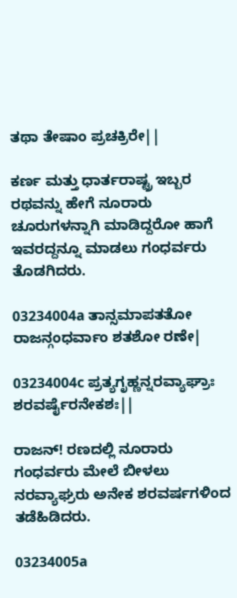ತಥಾ ತೇಷಾಂ ಪ್ರಚಕ್ರಿರೇ||

ಕರ್ಣ ಮತ್ತು ಧಾರ್ತರಾಷ್ಟ್ರ ಇಬ್ಬರ ರಥವನ್ನು ಹೇಗೆ ನೂರಾರು ಚೂರುಗಳನ್ನಾಗಿ ಮಾಡಿದ್ದರೋ ಹಾಗೆ ಇವರದ್ದನ್ನೂ ಮಾಡಲು ಗಂಧರ್ವರು ತೊಡಗಿದರು.

03234004a ತಾನ್ಸಮಾಪತತೋ ರಾಜನ್ಗಂಧರ್ವಾಂ ಶತಶೋ ರಣೇ|

03234004c ಪ್ರತ್ಯಗೃಹ್ಣನ್ನರವ್ಯಾಘ್ರಾಃ ಶರವರ್ಷೈರನೇಕಶಃ||

ರಾಜನ್! ರಣದಲ್ಲಿ ನೂರಾರು ಗಂಧರ್ವರು ಮೇಲೆ ಬೀಳಲು ನರವ್ಯಾಘ್ರರು ಅನೇಕ ಶರವರ್ಷಗಳಿಂದ ತಡೆಹಿಡಿದರು.

03234005a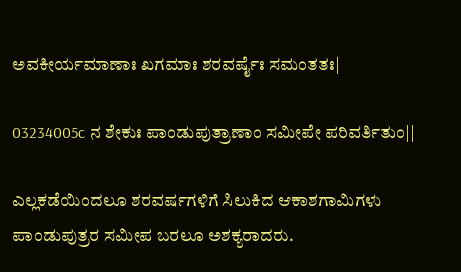ಅವಕೀರ್ಯಮಾಣಾಃ ಖಗಮಾಃ ಶರವರ್ಷೈಃ ಸಮಂತತಃ|

03234005c ನ ಶೇಕುಃ ಪಾಂಡುಪುತ್ರಾಣಾಂ ಸಮೀಪೇ ಪರಿವರ್ತಿತುಂ||

ಎಲ್ಲಕಡೆಯಿಂದಲೂ ಶರವರ್ಷಗಳಿಗೆ ಸಿಲುಕಿದ ಆಕಾಶಗಾಮಿಗಳು ಪಾಂಡುಪುತ್ರರ ಸಮೀಪ ಬರಲೂ ಅಶಕ್ಯರಾದರು.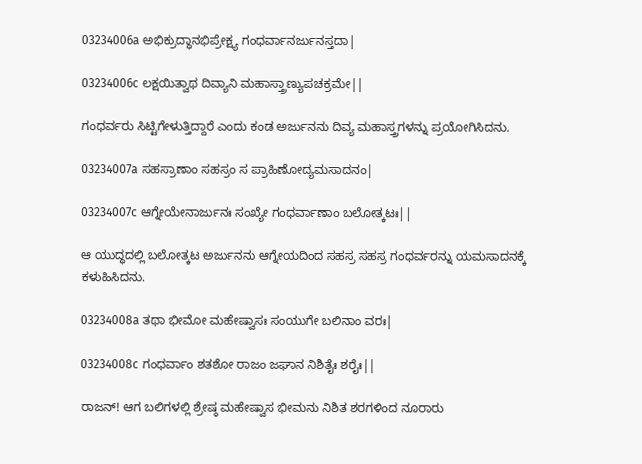03234006a ಅಭಿಕ್ರುದ್ಧಾನಭಿಪ್ರೇಕ್ಷ್ಯ ಗಂಧರ್ವಾನರ್ಜುನಸ್ತದಾ|

03234006c ಲಕ್ಷಯಿತ್ವಾಥ ದಿವ್ಯಾನಿ ಮಹಾಸ್ತ್ರಾಣ್ಯುಪಚಕ್ರಮೇ||

ಗಂಧರ್ವರು ಸಿಟ್ಟಿಗೇಳುತ್ತಿದ್ದಾರೆ ಎಂದು ಕಂಡ ಅರ್ಜುನನು ದಿವ್ಯ ಮಹಾಸ್ತ್ರಗಳನ್ನು ಪ್ರಯೋಗಿಸಿದನು.

03234007a ಸಹಸ್ರಾಣಾಂ ಸಹಸ್ರಂ ಸ ಪ್ರಾಹಿಣೋದ್ಯಮಸಾದನಂ|

03234007c ಆಗ್ನೇಯೇನಾರ್ಜುನಃ ಸಂಖ್ಯೇ ಗಂಧರ್ವಾಣಾಂ ಬಲೋತ್ಕಟಃ||

ಆ ಯುದ್ಧದಲ್ಲಿ ಬಲೋತ್ಕಟ ಅರ್ಜುನನು ಆಗ್ನೇಯದಿಂದ ಸಹಸ್ರ ಸಹಸ್ರ ಗಂಧರ್ವರನ್ನು ಯಮಸಾದನಕ್ಕೆ ಕಳುಹಿಸಿದನು.

03234008a ತಥಾ ಭೀಮೋ ಮಹೇಷ್ವಾಸಃ ಸಂಯುಗೇ ಬಲಿನಾಂ ವರಃ|

03234008c ಗಂಧರ್ವಾಂ ಶತಶೋ ರಾಜಂ ಜಘಾನ ನಿಶಿತೈಃ ಶರೈಃ||

ರಾಜನ್! ಆಗ ಬಲಿಗಳಲ್ಲಿ ಶ್ರೇಷ್ಠ ಮಹೇಷ್ವಾಸ ಭೀಮನು ನಿಶಿತ ಶರಗಳಿಂದ ನೂರಾರು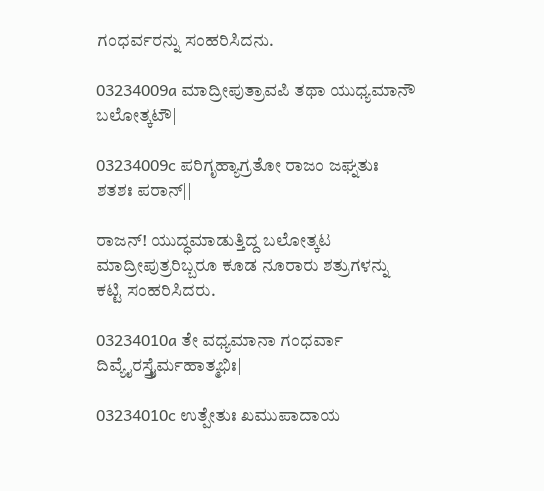ಗಂಧರ್ವರನ್ನು ಸಂಹರಿಸಿದನು.

03234009a ಮಾದ್ರೀಪುತ್ರಾವಪಿ ತಥಾ ಯುಧ್ಯಮಾನೌ ಬಲೋತ್ಕಟೌ|

03234009c ಪರಿಗೃಹ್ಯಾಗ್ರತೋ ರಾಜಂ ಜಘ್ನತುಃ ಶತಶಃ ಪರಾನ್||

ರಾಜನ್! ಯುದ್ಧಮಾಡುತ್ತಿದ್ದ ಬಲೋತ್ಕಟ ಮಾದ್ರೀಪುತ್ರರಿಬ್ಬರೂ ಕೂಡ ನೂರಾರು ಶತ್ರುಗಳನ್ನು ಕಟ್ಟಿ ಸಂಹರಿಸಿದರು.

03234010a ತೇ ವಧ್ಯಮಾನಾ ಗಂಧರ್ವಾ ದಿವ್ಯೈರಸ್ತ್ರೈರ್ಮಹಾತ್ಮಭಿಃ|

03234010c ಉತ್ಪೇತುಃ ಖಮುಪಾದಾಯ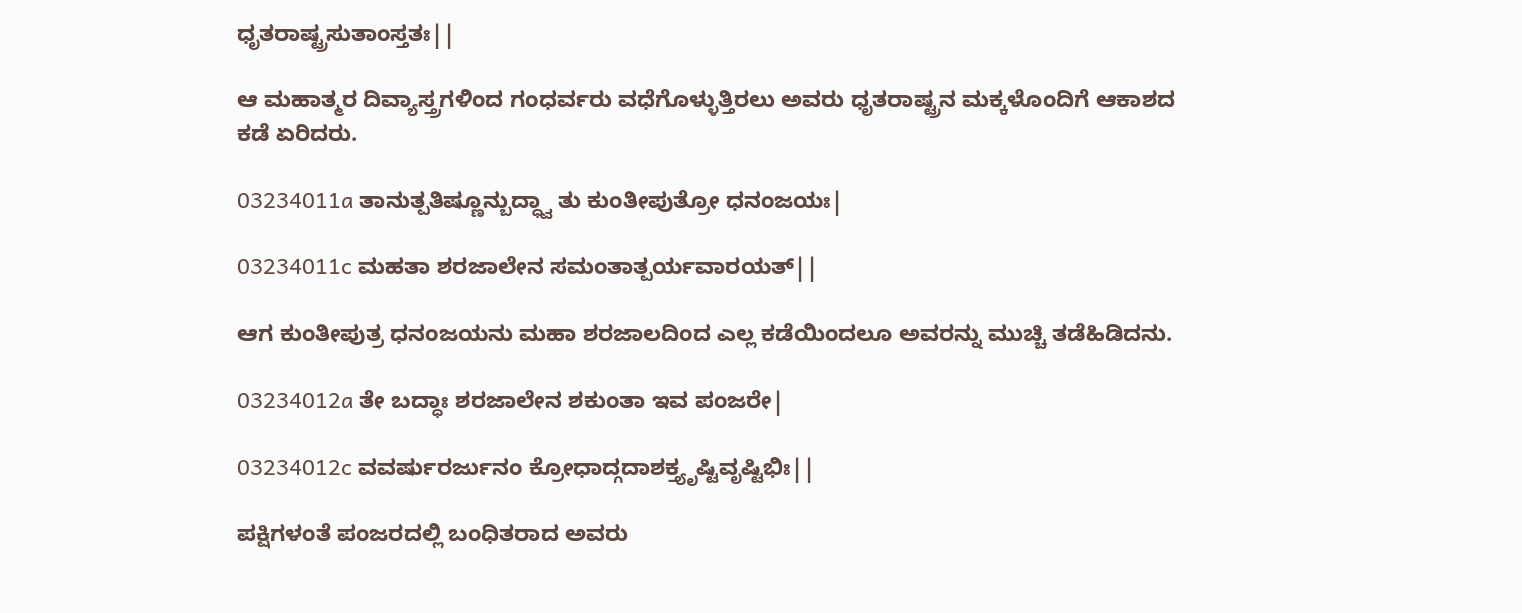ಧೃತರಾಷ್ಟ್ರಸುತಾಂಸ್ತತಃ||

ಆ ಮಹಾತ್ಮರ ದಿವ್ಯಾಸ್ತ್ರಗಳಿಂದ ಗಂಧರ್ವರು ವಧೆಗೊಳ್ಳುತ್ತಿರಲು ಅವರು ಧೃತರಾಷ್ಟ್ರನ ಮಕ್ಕಳೊಂದಿಗೆ ಆಕಾಶದ ಕಡೆ ಏರಿದರು.

03234011a ತಾನುತ್ಪತಿಷ್ಣೂನ್ಬುದ್ಧ್ವಾ ತು ಕುಂತೀಪುತ್ರೋ ಧನಂಜಯಃ|

03234011c ಮಹತಾ ಶರಜಾಲೇನ ಸಮಂತಾತ್ಪರ್ಯವಾರಯತ್||

ಆಗ ಕುಂತೀಪುತ್ರ ಧನಂಜಯನು ಮಹಾ ಶರಜಾಲದಿಂದ ಎಲ್ಲ ಕಡೆಯಿಂದಲೂ ಅವರನ್ನು ಮುಚ್ಚಿ ತಡೆಹಿಡಿದನು.

03234012a ತೇ ಬದ್ಧಾಃ ಶರಜಾಲೇನ ಶಕುಂತಾ ಇವ ಪಂಜರೇ|

03234012c ವವರ್ಷುರರ್ಜುನಂ ಕ್ರೋಧಾದ್ಗದಾಶಕ್ತ್ಯೃಷ್ಟಿವೃಷ್ಟಿಭಿಃ||

ಪಕ್ಷಿಗಳಂತೆ ಪಂಜರದಲ್ಲಿ ಬಂಧಿತರಾದ ಅವರು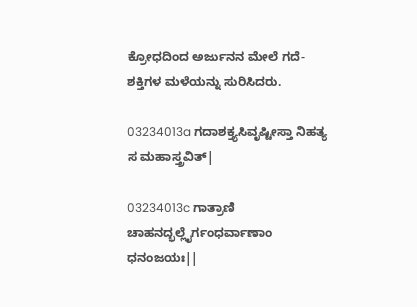ಕ್ರೋಧದಿಂದ ಅರ್ಜುನನ ಮೇಲೆ ಗದೆ-ಶಕ್ತಿಗಳ ಮಳೆಯನ್ನು ಸುರಿಸಿದರು.

03234013a ಗದಾಶಕ್ತ್ಯಸಿವೃಷ್ಟೀಸ್ತಾ ನಿಹತ್ಯ ಸ ಮಹಾಸ್ತ್ರವಿತ್|

03234013c ಗಾತ್ರಾಣಿ ಚಾಹನದ್ಭಲ್ಲೈರ್ಗಂಧರ್ವಾಣಾಂ ಧನಂಜಯಃ||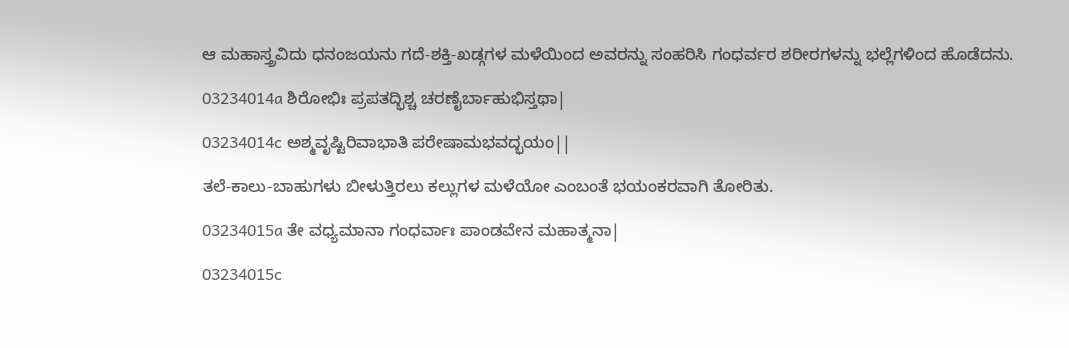ಆ ಮಹಾಸ್ತ್ರವಿದು ಧನಂಜಯನು ಗದೆ-ಶಕ್ತಿ-ಖಡ್ಗಗಳ ಮಳೆಯಿಂದ ಅವರನ್ನು ಸಂಹರಿಸಿ ಗಂಧರ್ವರ ಶರೀರಗಳನ್ನು ಭಲ್ಲೆಗಳಿಂದ ಹೊಡೆದನು.

03234014a ಶಿರೋಭಿಃ ಪ್ರಪತದ್ಭಿಶ್ಚ ಚರಣೈರ್ಬಾಹುಭಿಸ್ತಥಾ|

03234014c ಅಶ್ಮವೃಷ್ಟಿರಿವಾಭಾತಿ ಪರೇಷಾಮಭವದ್ಭಯಂ||

ತಲೆ-ಕಾಲು-ಬಾಹುಗಳು ಬೀಳುತ್ತಿರಲು ಕಲ್ಲುಗಳ ಮಳೆಯೋ ಎಂಬಂತೆ ಭಯಂಕರವಾಗಿ ತೋರಿತು.

03234015a ತೇ ವಧ್ಯಮಾನಾ ಗಂಧರ್ವಾಃ ಪಾಂಡವೇನ ಮಹಾತ್ಮನಾ|

03234015c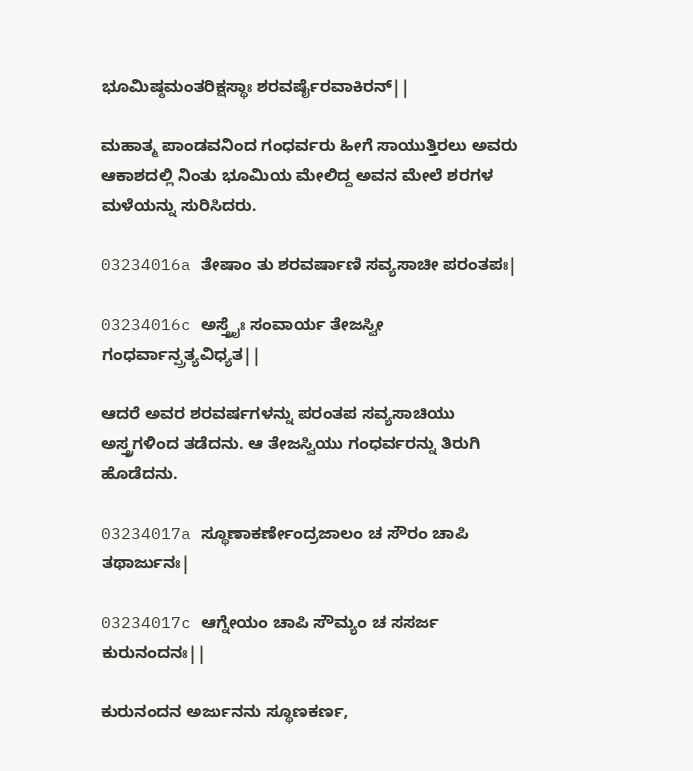ಭೂಮಿಷ್ಠಮಂತರಿಕ್ಷಸ್ಥಾಃ ಶರವರ್ಷೈರವಾಕಿರನ್||

ಮಹಾತ್ಮ ಪಾಂಡವನಿಂದ ಗಂಧರ್ವರು ಹೀಗೆ ಸಾಯುತ್ತಿರಲು ಅವರು ಆಕಾಶದಲ್ಲಿ ನಿಂತು ಭೂಮಿಯ ಮೇಲಿದ್ದ ಅವನ ಮೇಲೆ ಶರಗಳ ಮಳೆಯನ್ನು ಸುರಿಸಿದರು.

03234016a ತೇಷಾಂ ತು ಶರವರ್ಷಾಣಿ ಸವ್ಯಸಾಚೀ ಪರಂತಪಃ|

03234016c ಅಸ್ತ್ರೈಃ ಸಂವಾರ್ಯ ತೇಜಸ್ವೀ ಗಂಧರ್ವಾನ್ಪ್ರತ್ಯವಿಧ್ಯತ||

ಆದರೆ ಅವರ ಶರವರ್ಷಗಳನ್ನು ಪರಂತಪ ಸವ್ಯಸಾಚಿಯು ಅಸ್ತ್ರಗಳಿಂದ ತಡೆದನು. ಆ ತೇಜಸ್ವಿಯು ಗಂಧರ್ವರನ್ನು ತಿರುಗಿ ಹೊಡೆದನು.

03234017a ಸ್ಥೂಣಾಕರ್ಣೇಂದ್ರಜಾಲಂ ಚ ಸೌರಂ ಚಾಪಿ ತಥಾರ್ಜುನಃ|

03234017c ಆಗ್ನೇಯಂ ಚಾಪಿ ಸೌಮ್ಯಂ ಚ ಸಸರ್ಜ ಕುರುನಂದನಃ||

ಕುರುನಂದನ ಅರ್ಜುನನು ಸ್ಥೂಣಕರ್ಣ,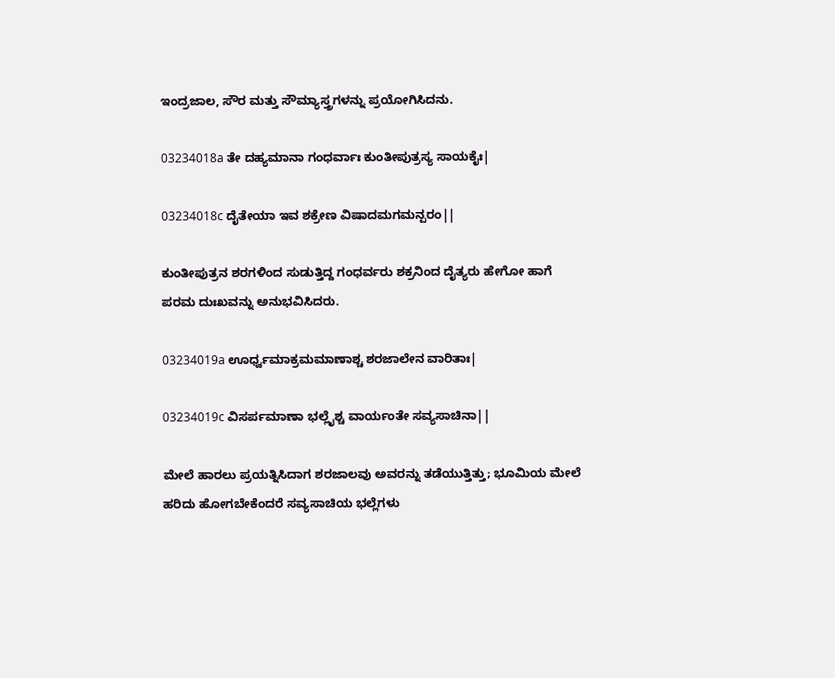ಇಂದ್ರಜಾಲ, ಸೌರ ಮತ್ತು ಸೌಮ್ಯಾಸ್ತ್ರಗಳನ್ನು ಪ್ರಯೋಗಿಸಿದನು.

03234018a ತೇ ದಹ್ಯಮಾನಾ ಗಂಧರ್ವಾಃ ಕುಂತೀಪುತ್ರಸ್ಯ ಸಾಯಕೈಃ|

03234018c ದೈತೇಯಾ ಇವ ಶಕ್ರೇಣ ವಿಷಾದಮಗಮನ್ಪರಂ||

ಕುಂತೀಪುತ್ರನ ಶರಗಳಿಂದ ಸುಡುತ್ತಿದ್ದ ಗಂಧರ್ವರು ಶಕ್ರನಿಂದ ದೈತ್ಯರು ಹೇಗೋ ಹಾಗೆ ಪರಮ ದುಃಖವನ್ನು ಅನುಭವಿಸಿದರು.

03234019a ಊರ್ಧ್ವಮಾಕ್ರಮಮಾಣಾಶ್ಚ ಶರಜಾಲೇನ ವಾರಿತಾಃ|

03234019c ವಿಸರ್ಪಮಾಣಾ ಭಲ್ಲೈಶ್ಚ ವಾರ್ಯಂತೇ ಸವ್ಯಸಾಚಿನಾ||

ಮೇಲೆ ಹಾರಲು ಪ್ರಯತ್ನಿಸಿದಾಗ ಶರಜಾಲವು ಅವರನ್ನು ತಡೆಯುತ್ತಿತ್ತು; ಭೂಮಿಯ ಮೇಲೆ ಹರಿದು ಹೋಗಬೇಕೆಂದರೆ ಸವ್ಯಸಾಚಿಯ ಭಲ್ಲೆಗಳು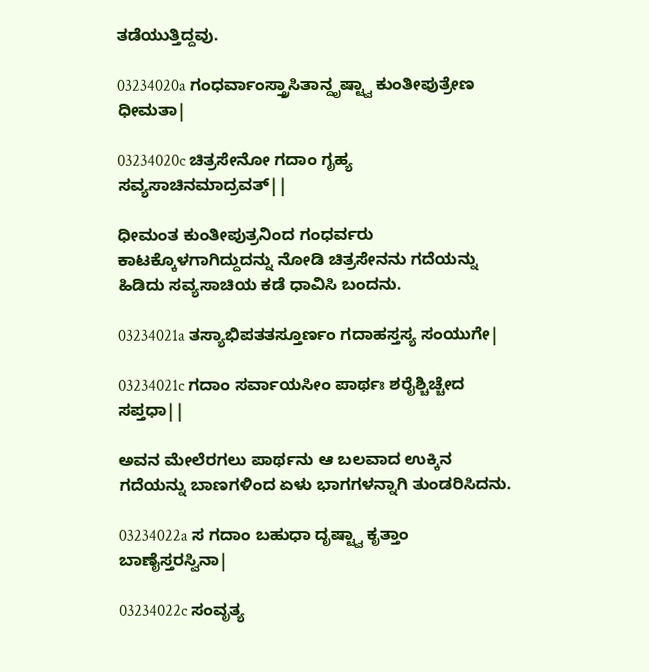ತಡೆಯುತ್ತಿದ್ದವು.

03234020a ಗಂಧರ್ವಾಂಸ್ತ್ರಾಸಿತಾನ್ದೃಷ್ಟ್ವಾ ಕುಂತೀಪುತ್ರೇಣ ಧೀಮತಾ|

03234020c ಚಿತ್ರಸೇನೋ ಗದಾಂ ಗೃಹ್ಯ ಸವ್ಯಸಾಚಿನಮಾದ್ರವತ್||

ಧೀಮಂತ ಕುಂತೀಪುತ್ರನಿಂದ ಗಂಧರ್ವರು ಕಾಟಕ್ಕೊಳಗಾಗಿದ್ದುದನ್ನು ನೋಡಿ ಚಿತ್ರಸೇನನು ಗದೆಯನ್ನು ಹಿಡಿದು ಸವ್ಯಸಾಚಿಯ ಕಡೆ ಧಾವಿಸಿ ಬಂದನು.

03234021a ತಸ್ಯಾಭಿಪತತಸ್ತೂರ್ಣಂ ಗದಾಹಸ್ತಸ್ಯ ಸಂಯುಗೇ|

03234021c ಗದಾಂ ಸರ್ವಾಯಸೀಂ ಪಾರ್ಥಃ ಶರೈಶ್ಚಿಚ್ಚೇದ ಸಪ್ತಧಾ||

ಅವನ ಮೇಲೆರಗಲು ಪಾರ್ಥನು ಆ ಬಲವಾದ ಉಕ್ಕಿನ ಗದೆಯನ್ನು ಬಾಣಗಳಿಂದ ಏಳು ಭಾಗಗಳನ್ನಾಗಿ ತುಂಡರಿಸಿದನು.

03234022a ಸ ಗದಾಂ ಬಹುಧಾ ದೃಷ್ಟ್ವಾ ಕೃತ್ತಾಂ ಬಾಣೈಸ್ತರಸ್ವಿನಾ|

03234022c ಸಂವೃತ್ಯ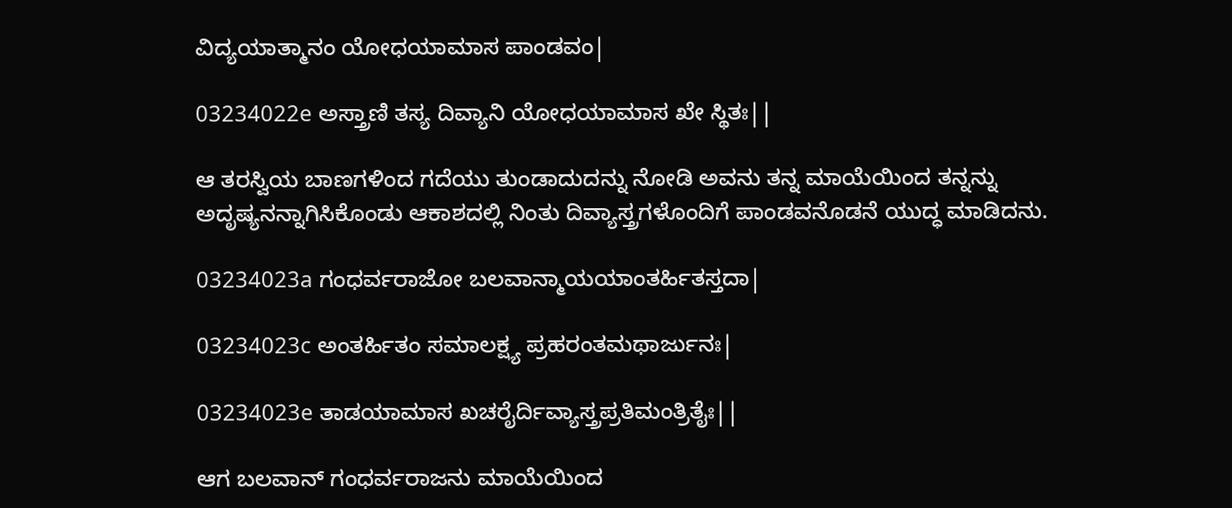ವಿದ್ಯಯಾತ್ಮಾನಂ ಯೋಧಯಾಮಾಸ ಪಾಂಡವಂ|

03234022e ಅಸ್ತ್ರಾಣಿ ತಸ್ಯ ದಿವ್ಯಾನಿ ಯೋಧಯಾಮಾಸ ಖೇ ಸ್ಥಿತಃ||

ಆ ತರಸ್ವಿಯ ಬಾಣಗಳಿಂದ ಗದೆಯು ತುಂಡಾದುದನ್ನು ನೋಡಿ ಅವನು ತನ್ನ ಮಾಯೆಯಿಂದ ತನ್ನನ್ನು ಅದೃಷ್ಯನನ್ನಾಗಿಸಿಕೊಂಡು ಆಕಾಶದಲ್ಲಿ ನಿಂತು ದಿವ್ಯಾಸ್ತ್ರಗಳೊಂದಿಗೆ ಪಾಂಡವನೊಡನೆ ಯುದ್ಧ ಮಾಡಿದನು.

03234023a ಗಂಧರ್ವರಾಜೋ ಬಲವಾನ್ಮಾಯಯಾಂತರ್ಹಿತಸ್ತದಾ|

03234023c ಅಂತರ್ಹಿತಂ ಸಮಾಲಕ್ಷ್ಯ ಪ್ರಹರಂತಮಥಾರ್ಜುನಃ|

03234023e ತಾಡಯಾಮಾಸ ಖಚರೈರ್ದಿವ್ಯಾಸ್ತ್ರಪ್ರತಿಮಂತ್ರಿತೈಃ||

ಆಗ ಬಲವಾನ್ ಗಂಧರ್ವರಾಜನು ಮಾಯೆಯಿಂದ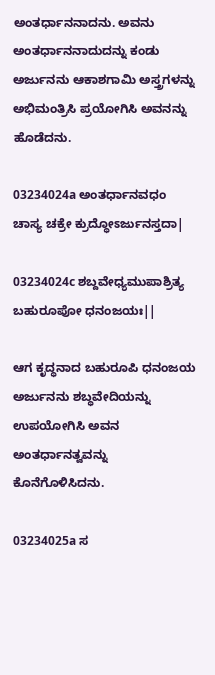ಅಂತರ್ಧಾನನಾದನು. ಅವನು ಅಂತರ್ಧಾನನಾದುದನ್ನು ಕಂಡು ಅರ್ಜುನನು ಆಕಾಶಗಾಮಿ ಅಸ್ತ್ರಗಳನ್ನು ಅಭಿಮಂತ್ರಿಸಿ ಪ್ರಯೋಗಿಸಿ ಅವನನ್ನು ಹೊಡೆದನು.

03234024a ಅಂತರ್ಧಾನವಧಂ ಚಾಸ್ಯ ಚಕ್ರೇ ಕ್ರುದ್ಧೋಽರ್ಜುನಸ್ತದಾ|

03234024c ಶಬ್ದವೇಧ್ಯಮುಪಾಶ್ರಿತ್ಯ ಬಹುರೂಪೋ ಧನಂಜಯಃ||

ಆಗ ಕೃದ್ಧನಾದ ಬಹುರೂಪಿ ಧನಂಜಯ ಅರ್ಜುನನು ಶಬ್ಧವೇದಿಯನ್ನು ಉಪಯೋಗಿಸಿ ಅವನ ಅಂತರ್ಧಾನತ್ವವನ್ನು ಕೊನೆಗೊಳಿಸಿದನು.

03234025a ಸ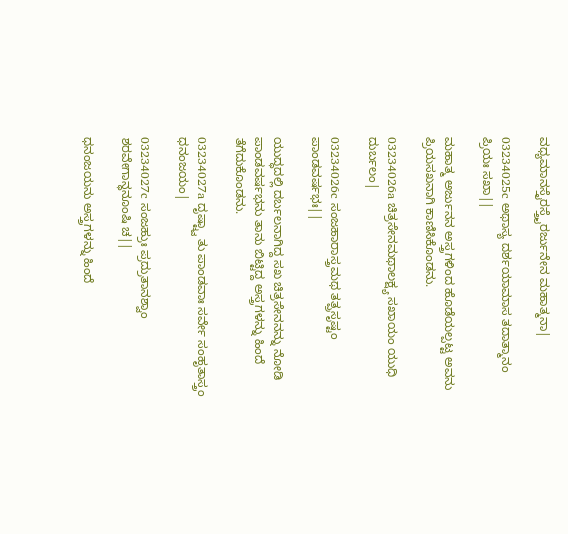ವಧ್ಯಮಾನಸ್ತೈರಸ್ತ್ರೈರರ್ಜುನೇನ ಮಹಾತ್ಮನಾ|

03234025c ಅಥಾಸ್ಯ ದರ್ಶಯಾಮಾಸ ತದಾತ್ಮಾನಂ ಪ್ರಿಯಃ ಸಖಾ||

ಮಹಾತ್ಮ ಅರ್ಜುನನ ಅಸ್ತ್ರಗಳಿಂದ ಹೊಡೆಯಲ್ಪಟ್ಟ ಅವನು ಪ್ರಿಯಸಖನಾಗಿ ಕಾಣಿಸಿಕೊಂಡನು.

03234026a ಚಿತ್ರಸೇನಮಥಾಲಕ್ಷ್ಯ ಸಖಾಯಂ ಯುಧಿ ದುರ್ಬಲಂ|

03234026c ಸಂಜಹಾರಾಸ್ತ್ರಮಥ ತತ್ಪ್ರಸೃಷ್ಟಂ ಪಾಂಡವರ್ಷಭಃ||

ಯುದ್ಧದಲ್ಲಿ ದರ್ಬಲನಾಗಿದ್ದ ಸಖ ಚಿತ್ರಸೇನನನ್ನು ನೋಡಿ ಪಾಂಡವರ್ಷಭನು ತಾನು ಬಿಟ್ಟಿದ್ದ ಅಸ್ತ್ರಗಳನ್ನು ಹಿಂದೆ ತೆಗೆದುಕೊಂಡನು.

03234027a ದೃಷ್ಟ್ವಾ ತು ಪಾಂಡವಾಃ ಸರ್ವೇ ಸಂಹೃತಾಸ್ತ್ರಂ ಧನಂಜಯಂ|

03234027c ಸಂಜಹ್ರುಃ ಪ್ರದ್ರುತಾನಶ್ವಾಂ ಶರವೇಗಾನ್ಧನೂಂಷಿ ಚ||

ಧನಂಜಯನು ಅಸ್ತ್ರಗಳನ್ನು ಹಿಂದೆ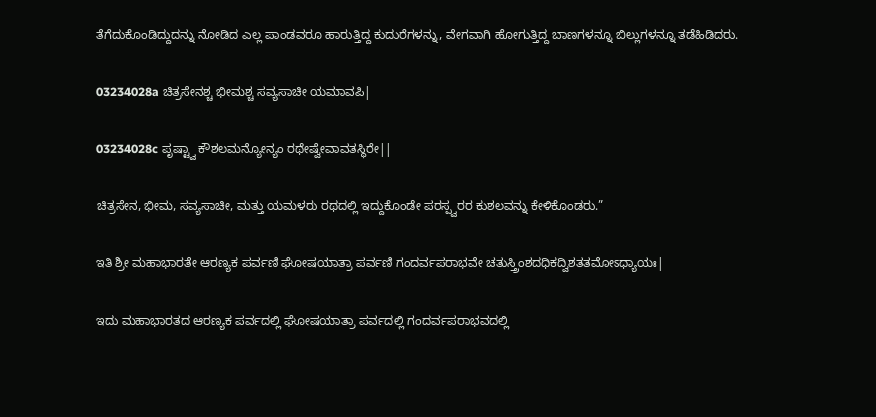ತೆಗೆದುಕೊಂಡಿದ್ದುದನ್ನು ನೋಡಿದ ಎಲ್ಲ ಪಾಂಡವರೂ ಹಾರುತ್ತಿದ್ದ ಕುದುರೆಗಳನ್ನು, ವೇಗವಾಗಿ ಹೋಗುತ್ತಿದ್ದ ಬಾಣಗಳನ್ನೂ ಬಿಲ್ಲುಗಳನ್ನೂ ತಡೆಹಿಡಿದರು.

03234028a ಚಿತ್ರಸೇನಶ್ಚ ಭೀಮಶ್ಚ ಸವ್ಯಸಾಚೀ ಯಮಾವಪಿ|

03234028c ಪೃಷ್ಟ್ವಾ ಕೌಶಲಮನ್ಯೋನ್ಯಂ ರಥೇಷ್ವೇವಾವತಸ್ಥಿರೇ||

ಚಿತ್ರಸೇನ, ಭೀಮ, ಸವ್ಯಸಾಚೀ, ಮತ್ತು ಯಮಳರು ರಥದಲ್ಲಿ ಇದ್ದುಕೊಂಡೇ ಪರಸ್ಪ್ವರರ ಕುಶಲವನ್ನು ಕೇಳಿಕೊಂಡರು.”

ಇತಿ ಶ್ರೀ ಮಹಾಭಾರತೇ ಆರಣ್ಯಕ ಪರ್ವಣಿ ಘೋಷಯಾತ್ರಾ ಪರ್ವಣಿ ಗಂದರ್ವಪರಾಭವೇ ಚತುಸ್ತ್ರಿಂಶದಧಿಕದ್ವಿಶತತಮೋಽಧ್ಯಾಯಃ|

ಇದು ಮಹಾಭಾರತದ ಆರಣ್ಯಕ ಪರ್ವದಲ್ಲಿ ಘೋಷಯಾತ್ರಾ ಪರ್ವದಲ್ಲಿ ಗಂದರ್ವಪರಾಭವದಲ್ಲಿ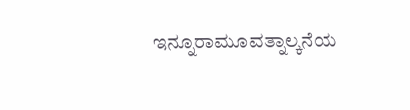ಇನ್ನೂರಾಮೂವತ್ನಾಲ್ಕನೆಯ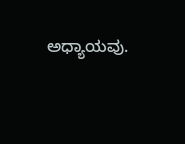ಅಧ್ಯಾಯವು.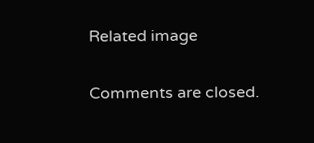Related image

Comments are closed.